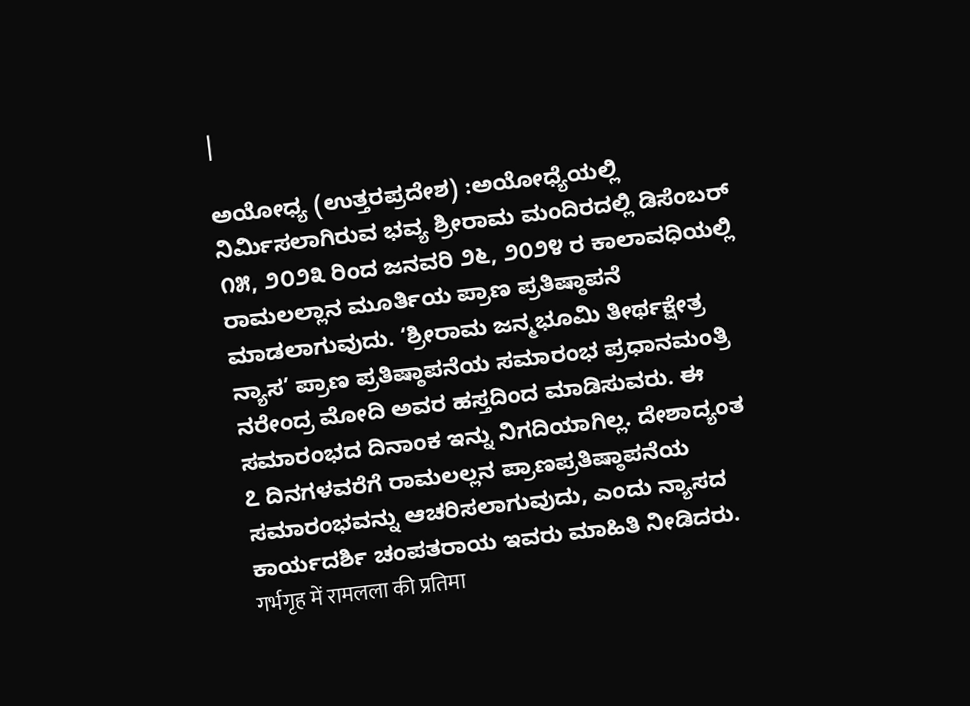|

ಅಯೋಧ್ಯ (ಉತ್ತರಪ್ರದೇಶ) :ಅಯೋಧ್ಯೆಯಲ್ಲಿ ನಿರ್ಮಿಸಲಾಗಿರುವ ಭವ್ಯ ಶ್ರೀರಾಮ ಮಂದಿರದಲ್ಲಿ ಡಿಸೆಂಬರ್ ೧೫, ೨೦೨೩ ರಿಂದ ಜನವರಿ ೨೬, ೨೦೨೪ ರ ಕಾಲಾವಧಿಯಲ್ಲಿ ರಾಮಲಲ್ಲಾನ ಮೂರ್ತಿಯ ಪ್ರಾಣ ಪ್ರತಿಷ್ಠಾಪನೆ ಮಾಡಲಾಗುವುದು. ‘ಶ್ರೀರಾಮ ಜನ್ಮಭೂಮಿ ತೀರ್ಥಕ್ಷೇತ್ರ ನ್ಯಾಸ’ ಪ್ರಾಣ ಪ್ರತಿಷ್ಠಾಪನೆಯ ಸಮಾರಂಭ ಪ್ರಧಾನಮಂತ್ರಿ ನರೇಂದ್ರ ಮೋದಿ ಅವರ ಹಸ್ತದಿಂದ ಮಾಡಿಸುವರು. ಈ ಸಮಾರಂಭದ ದಿನಾಂಕ ಇನ್ನು ನಿಗದಿಯಾಗಿಲ್ಲ. ದೇಶಾದ್ಯಂತ ೭ ದಿನಗಳವರೆಗೆ ರಾಮಲಲ್ಲನ ಪ್ರಾಣಪ್ರತಿಷ್ಠಾಪನೆಯ ಸಮಾರಂಭವನ್ನು ಆಚರಿಸಲಾಗುವುದು, ಎಂದು ನ್ಯಾಸದ ಕಾರ್ಯದರ್ಶಿ ಚಂಪತರಾಯ ಇವರು ಮಾಹಿತಿ ನೀಡಿದರು.
गर्भगृह में रामलला की प्रतिमा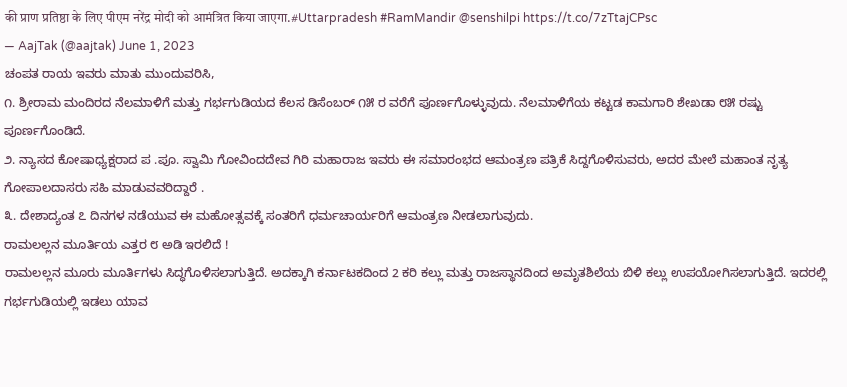की प्राण प्रतिष्ठा के लिए पीएम नरेंद्र मोदी को आमंत्रित किया जाएगा.#Uttarpradesh #RamMandir @senshilpi https://t.co/7zTtajCPsc
— AajTak (@aajtak) June 1, 2023
ಚಂಪತ ರಾಯ ಇವರು ಮಾತು ಮುಂದುವರಿಸಿ,
೧. ಶ್ರೀರಾಮ ಮಂದಿರದ ನೆಲಮಾಳಿಗೆ ಮತ್ತು ಗರ್ಭಗುಡಿಯದ ಕೆಲಸ ಡಿಸೆಂಬರ್ ೧೫ ರ ವರೆಗೆ ಪೂರ್ಣಗೊಳ್ಳುವುದು. ನೆಲಮಾಳಿಗೆಯ ಕಟ್ಟಡ ಕಾಮಗಾರಿ ಶೇಖಡಾ ೮೫ ರಷ್ಟು ಪೂರ್ಣಗೊಂಡಿದೆ.
೨. ನ್ಯಾಸದ ಕೋಷಾಧ್ಯಕ್ಷರಾದ ಪ .ಪೂ. ಸ್ವಾಮಿ ಗೋವಿಂದದೇವ ಗಿರಿ ಮಹಾರಾಜ ಇವರು ಈ ಸಮಾರಂಭದ ಆಮಂತ್ರಣ ಪತ್ರಿಕೆ ಸಿದ್ದಗೊಳಿಸುವರು, ಅದರ ಮೇಲೆ ಮಹಾಂತ ನೃತ್ಯ ಗೋಪಾಲದಾಸರು ಸಹಿ ಮಾಡುವವರಿದ್ದಾರೆ .
೩. ದೇಶಾದ್ಯಂತ ೭ ದಿನಗಳ ನಡೆಯುವ ಈ ಮಹೋತ್ಸವಕ್ಕೆ ಸಂತರಿಗೆ ಧರ್ಮಚಾರ್ಯರಿಗೆ ಆಮಂತ್ರಣ ನೀಡಲಾಗುವುದು.
ರಾಮಲಲ್ಲನ ಮೂರ್ತಿಯ ಎತ್ತರ ೮ ಅಡಿ ಇರಲಿದೆ !
ರಾಮಲಲ್ಲನ ಮೂರು ಮೂರ್ತಿಗಳು ಸಿದ್ಧಗೊಳಿಸಲಾಗುತ್ತಿದೆ. ಅದಕ್ಕಾಗಿ ಕರ್ನಾಟಕದಿಂದ 2 ಕರಿ ಕಲ್ಲು ಮತ್ತು ರಾಜಸ್ಥಾನದಿಂದ ಅಮೃತಶಿಲೆಯ ಬಿಳಿ ಕಲ್ಲು ಉಪಯೋಗಿಸಲಾಗುತ್ತಿದೆ. ಇದರಲ್ಲಿ ಗರ್ಭಗುಡಿಯಲ್ಲಿ ಇಡಲು ಯಾವ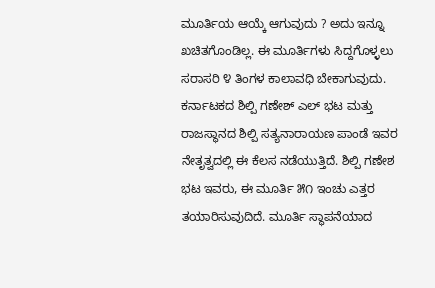ಮೂರ್ತಿಯ ಆಯ್ಕೆ ಆಗುವುದು ? ಅದು ಇನ್ನೂ ಖಚಿತಗೊಂಡಿಲ್ಲ. ಈ ಮೂರ್ತಿಗಳು ಸಿದ್ದಗೊಳ್ಳಲು ಸರಾಸರಿ ೪ ತಿಂಗಳ ಕಾಲಾವಧಿ ಬೇಕಾಗುವುದು. ಕರ್ನಾಟಕದ ಶಿಲ್ಪಿ ಗಣೇಶ್ ಎಲ್ ಭಟ ಮತ್ತು ರಾಜಸ್ಥಾನದ ಶಿಲ್ಪಿ ಸತ್ಯನಾರಾಯಣ ಪಾಂಡೆ ಇವರ ನೇತೃತ್ವದಲ್ಲಿ ಈ ಕೆಲಸ ನಡೆಯುತ್ತಿದೆ. ಶಿಲ್ಪಿ ಗಣೇಶ ಭಟ ಇವರು, ಈ ಮೂರ್ತಿ ೫೧ ಇಂಚು ಎತ್ತರ ತಯಾರಿಸುವುದಿದೆ. ಮೂರ್ತಿ ಸ್ಥಾಪನೆಯಾದ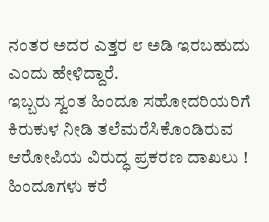ನಂತರ ಅದರ ಎತ್ತರ ೮ ಅಡಿ ಇರಬಹುದು ಎಂದು ಹೇಳಿದ್ದಾರೆ.
ಇಬ್ಬರು ಸ್ವಂತ ಹಿಂದೂ ಸಹೋದರಿಯರಿಗೆ ಕಿರುಕುಳ ನೀಡಿ ತಲೆಮರೆಸಿಕೊಂಡಿರುವ ಆರೋಪಿಯ ವಿರುದ್ಧ ಪ್ರಕರಣ ದಾಖಲು !
ಹಿಂದೂಗಳು ಕರೆ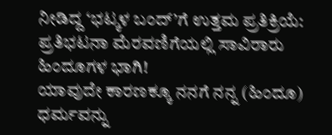ನೀಡಿದ್ದ ‘ಭಟ್ಕಳ ಬಂದ್’ಗೆ ಉತ್ತಮ ಪ್ರತಿಕ್ರಿಯೆ: ಪ್ರತಿಭಟನಾ ಮೆರವಣಿಗೆಯಲ್ಲಿ ಸಾವಿರಾರು ಹಿಂದೂಗಳ ಭಾಗಿ!
ಯಾವುದೇ ಕಾರಣಕ್ಕೂ ನನಗೆ ನನ್ನ (ಹಿಂದೂ) ಧರ್ಮವನ್ನು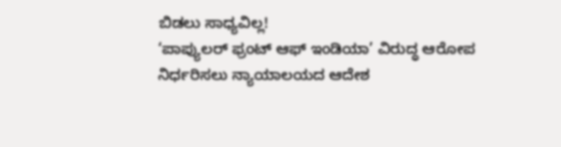ಬಿಡಲು ಸಾಧ್ಯವಿಲ್ಲ!
‘ಪಾಪ್ಯುಲರ್ ಫ್ರಂಟ್ ಆಫ್ ಇಂಡಿಯಾ’ ವಿರುದ್ಧ ಆರೋಪ ನಿರ್ಧರಿಸಲು ನ್ಯಾಯಾಲಯದ ಆದೇಶ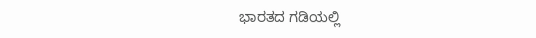ಭಾರತದ ಗಡಿಯಲ್ಲಿ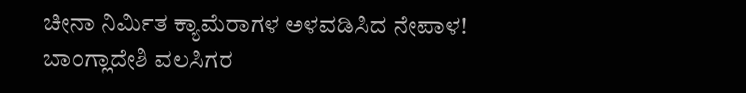ಚೀನಾ ನಿರ್ಮಿತ ಕ್ಯಾಮೆರಾಗಳ ಅಳವಡಿಸಿದ ನೇಪಾಳ!
ಬಾಂಗ್ಲಾದೇಶಿ ವಲಸಿಗರ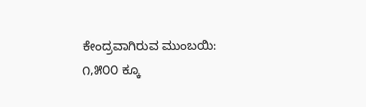ಕೇಂದ್ರವಾಗಿರುವ ಮುಂಬಯಿ: ೧,೫೦೦ ಕ್ಕೂ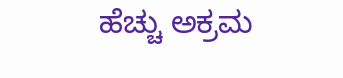ಹೆಚ್ಚು ಅಕ್ರಮ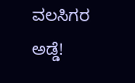ವಲಸಿಗರ ಅಡ್ಡೆ!